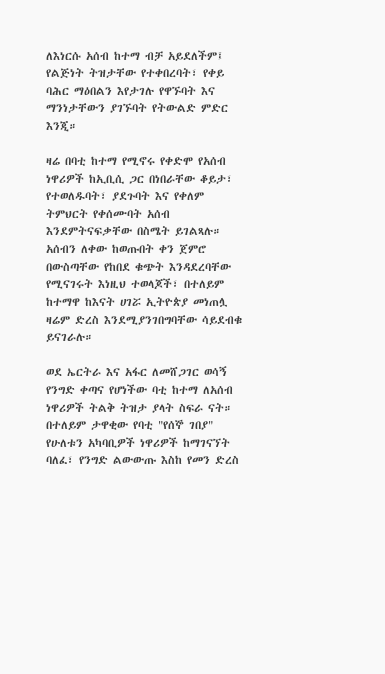ለእነርሱ አሰብ ከተማ ብቻ አይደለችም፤ የልጅነት ትዝታቸው የተቀበረባት፣ የቀይ ባሕር ማዕበልን እየታገሉ የዋኙባት እና ማንነታቸውን ያገኙባት የትውልድ ምድር እንጂ።

ዛሬ በባቲ ከተማ የሚኖሩ የቀድሞ የአሰብ ነዋሪዎች ከኢቢሲ ጋር በነበራቸው ቆይታ፣ የተወለዱባት፣ ያደጉባት እና የቀለም ትምህርት የቀሰሙባት አሰብ እንደምትናፍቃቸው በስሜት ይገልጻሉ።
አሰብን ለቀው ከወጡበት ቀን ጀምሮ በውስጣቸው የከበደ ቁጭት እንዳደረባቸው የሚናገሩት እነዚህ ተወላጆች፣ በተለይም ከተማዋ ከእናት ሀገሯ ኢትዮጵያ መነጠሏ ዛሬም ድረስ እንደሚያንገበግባቸው ሳይደብቁ ይናገራሉ።

ወደ ኤርትራ እና አፋር ለመሸጋገር ወሳኝ የንግድ ቀጣና የሆነችው ባቲ ከተማ ለአሰብ ነዋሪዎች ትልቅ ትዝታ ያላት ስፍራ ናት።
በተለይም ታዋቂው የባቲ "የሰኞ ገበያ" የሁለቱን አካባቢዎች ነዋሪዎች ከማገናኘት ባለፈ፣ የንግድ ልውውጡ እስከ የመን ድረስ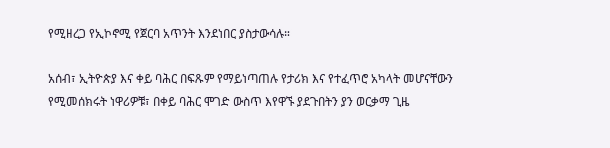የሚዘረጋ የኢኮኖሚ የጀርባ አጥንት እንደነበር ያስታውሳሉ።

አሰብ፣ ኢትዮጵያ እና ቀይ ባሕር በፍጹም የማይነጣጠሉ የታሪክ እና የተፈጥሮ አካላት መሆናቸውን የሚመሰክሩት ነዋሪዎቹ፣ በቀይ ባሕር ሞገድ ውስጥ እየዋኙ ያደጉበትን ያን ወርቃማ ጊዜ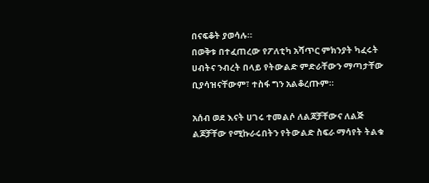በናፍቆት ያወሳሉ።
በወቅቱ በተፈጠረው የፖለቲካ አሻጥር ምክንያት ካፈሩት ሀብትና ንብረት በላይ የትውልድ ምድራቸውን ማጣታቸው ቢያሳዝናቸውም፣ ተስፋ ግን አልቆረጡም።

አሰብ ወደ እናት ሀገሩ ተመልሶ ለልጆቻቸውና ለልጅ ልጆቻቸው የሚኩራሩበትን የትውልድ ስፍራ ማሳየት ትልቁ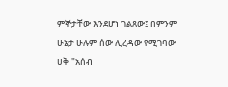ምኞታቸው እንደሆነ ገልጸው፤ በምንም ሁኔታ ሁሉም ሰው ሊረዳው የሚገባው ሀቅ "አሰብ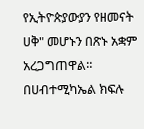የኢትዮጵያውያን የዘመናት ሀቅ" መሆኑን በጽኑ አቋም አረጋግጠዋል።
በሀብተሚካኤል ክፍሉ